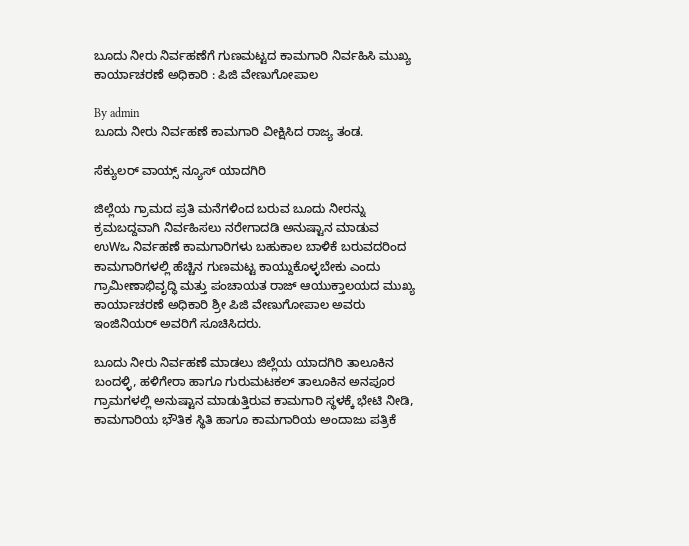ಬೂದು ನೀರು ನಿರ್ವಹಣೆಗೆ ಗುಣಮಟ್ಟದ ಕಾಮಗಾರಿ ನಿರ್ವಹಿಸಿ ಮುಖ್ಯ ಕಾರ್ಯಾಚರಣೆ ಅಧಿಕಾರಿ : ಪಿಜಿ ವೇಣುಗೋಪಾಲ

By admin
ಬೂದು ನೀರು ನಿರ್ವಹಣೆ ಕಾಮಗಾರಿ ವೀಕ್ಷಿಸಿದ ರಾಜ್ಯ ತಂಡ.

ಸೆಕ್ಯುಲರ್ ವಾಯ್ಸ್ ನ್ಯೂಸ್ ಯಾದಗಿರಿ

ಜಿಲ್ಲೆಯ ಗ್ರಾಮದ ಪ್ರತಿ ಮನೆಗಳಿಂದ ಬರುವ ಬೂದು ನೀರನ್ನು ಕ್ರಮಬದ್ದವಾಗಿ ನಿರ್ವಹಿಸಲು ನರೇಗಾದಡಿ ಅನುಷ್ಟಾನ ಮಾಡುವ ಉWಒ ನಿರ್ವಹಣೆ ಕಾಮಗಾರಿಗಳು ಬಹುಕಾಲ ಬಾಳಿಕೆ ಬರುವದರಿಂದ ಕಾಮಗಾರಿಗಳಲ್ಲಿ ಹೆಚ್ಚಿನ ಗುಣಮಟ್ಟ ಕಾಯ್ದುಕೊಳ್ಳಬೇಕು ಎಂದು ಗ್ರಾಮೀಣಾಭಿವೃದ್ಧಿ ಮತ್ತು ಪಂಚಾಯತ ರಾಜ್ ಆಯುಕ್ತಾಲಯದ ಮುಖ್ಯ ಕಾರ್ಯಾಚರಣೆ ಅಧಿಕಾರಿ ಶ್ರೀ ಪಿಜಿ ವೇಣುಗೋಪಾಲ ಅವರು ಇಂಜಿನಿಯರ್ ಅವರಿಗೆ ಸೂಚಿಸಿದರು.

ಬೂದು ನೀರು ನಿರ್ವಹಣೆ ಮಾಡಲು ಜಿಲ್ಲೆಯ ಯಾದಗಿರಿ ತಾಲೂಕಿನ ಬಂದಳ್ಳಿ, ಹಳಿಗೇರಾ ಹಾಗೂ ಗುರುಮಟಕಲ್ ತಾಲೂಕಿನ ಅನಪೂರ ಗ್ರಾಮಗಳಲ್ಲಿ ಅನುಷ್ಟಾನ ಮಾಡುತ್ತಿರುವ ಕಾಮಗಾರಿ ಸ್ಥಳಕ್ಕೆ ಭೇಟಿ ನೀಡಿ, ಕಾಮಗಾರಿಯ ಭೌತಿಕ ಸ್ಥಿತಿ ಹಾಗೂ ಕಾಮಗಾರಿಯ ಅಂದಾಜು ಪತ್ರಿಕೆ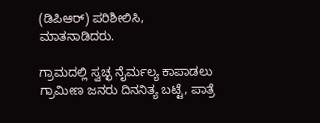(ಡಿಪಿಆರ್) ಪರಿಶೀಲಿಸಿ, ಮಾತನಾಡಿದರು.

ಗ್ರಾಮದಲ್ಲಿ ಸ್ವಚ್ಛ ನೈರ್ಮಲ್ಯ ಕಾಪಾಡಲು ಗ್ರಾಮೀಣ ಜನರು ದಿನನಿತ್ಯ ಬಟ್ಟೆ, ಪಾತ್ರೆ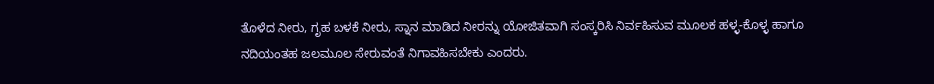ತೊಳೆದ ನೀರು, ಗೃಹ ಬಳಕೆ ನೀರು, ಸ್ನಾನ ಮಾಡಿದ ನೀರನ್ನು ಯೋಜಿತವಾಗಿ ಸಂಸ್ಕರಿಸಿ ನಿರ್ವಹಿಸುವ ಮೂಲಕ ಹಳ್ಳ-ಕೊಳ್ಳ ಹಾಗೂ ನದಿಯಂತಹ ಜಲಮೂಲ ಸೇರುವಂತೆ ನಿಗಾವಹಿಸಬೇಕು ಎಂದರು.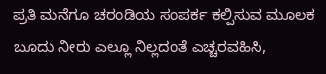ಪ್ರತಿ ಮನೆಗೂ ಚರಂಡಿಯ ಸಂಪರ್ಕ ಕಲ್ಪಿಸುವ ಮೂಲಕ ಬೂದು ನೀರು ಎಲ್ಲೂ ನಿಲ್ಲದಂತೆ ಎಚ್ಚರವಹಿಸಿ,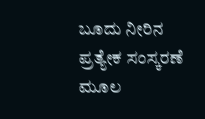ಬೂದು ನೀರಿನ ಪ್ರತ್ಯೇಕ ಸಂಸ್ಕರಣೆ ಮೂಲ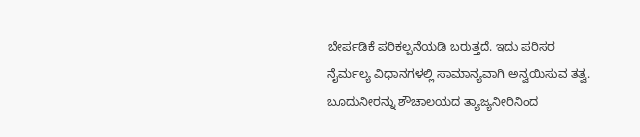ಬೇರ್ಪಡಿಕೆ ಪರಿಕಲ್ಪನೆಯಡಿ ಬರುತ್ತದೆ. ಇದು ಪರಿಸರ ನೈರ್ಮಲ್ಯ ವಿಧಾನಗಳಲ್ಲಿ ಸಾಮಾನ್ಯವಾಗಿ ಅನ್ವಯಿಸುವ ತತ್ವ. ಬೂದುನೀರನ್ನು ಶೌಚಾಲಯದ ತ್ಯಾಜ್ಯನೀರಿನಿಂದ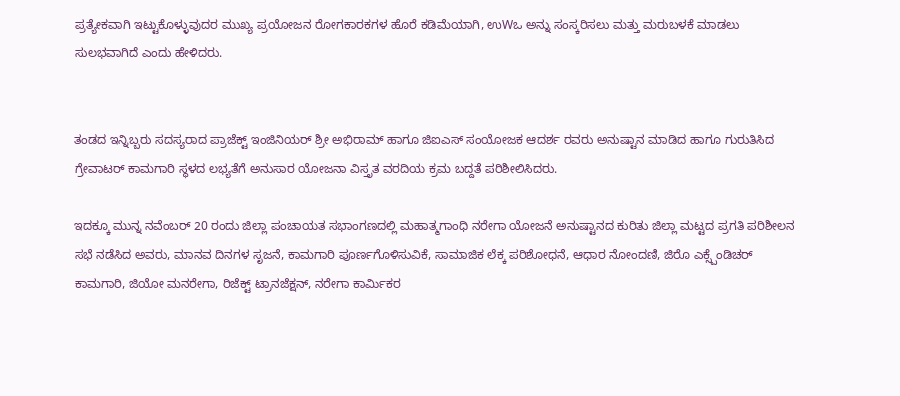ಪ್ರತ್ಯೇಕವಾಗಿ ಇಟ್ಟುಕೊಳ್ಳುವುದರ ಮುಖ್ಯ ಪ್ರಯೋಜನ ರೋಗಕಾರಕಗಳ ಹೊರೆ ಕಡಿಮೆಯಾಗಿ, ಉWಒ ಅನ್ನು ಸಂಸ್ಕರಿಸಲು ಮತ್ತು ಮರುಬಳಕೆ ಮಾಡಲು ಸುಲಭವಾಗಿದೆ ಎಂದು ಹೇಳಿದರು.


ತಂಡದ ಇನ್ನಿಬ್ಬರು ಸದಸ್ಯರಾದ ಪ್ರಾಜೆಕ್ಟ್ ಇಂಜಿನಿಯರ್ ಶ್ರೀ ಅಭಿರಾಮ್ ಹಾಗೂ ಜಿಐಎಸ್ ಸಂಯೋಜಕ ಆದರ್ಶ ರವರು ಅನುಷ್ಟಾನ ಮಾಡಿದ ಹಾಗೂ ಗುರುತಿಸಿದ ಗ್ರೇವಾಟರ್ ಕಾಮಗಾರಿ ಸ್ಥಳದ ಲಭ್ಯತೆಗೆ ಅನುಸಾರ ಯೋಜನಾ ವಿಸ್ತೃತ ವರದಿಯ ಕ್ರಮ ಬದ್ದತೆ ಪರಿಶೀಲಿಸಿದರು.

ಇದಕ್ಕೂ ಮುನ್ನ ನವೆಂಬರ್ 20 ರಂದು ಜಿಲ್ಲಾ ಪಂಚಾಯತ ಸಭಾಂಗಣದಲ್ಲಿ ಮಹಾತ್ಮಗಾಂಧಿ ನರೇಗಾ ಯೋಜನೆ ಅನುಷ್ಟಾನದ ಕುರಿತು ಜಿಲ್ಲಾ ಮಟ್ಟದ ಪ್ರಗತಿ ಪರಿಶೀಲನ ಸಭೆ ನಡೆಸಿದ ಅವರು, ಮಾನವ ದಿನಗಳ ಸೃಜನೆ, ಕಾಮಗಾರಿ ಪೂರ್ಣಗೊಳಿಸುವಿಕೆ, ಸಾಮಾಜಿಕ ಲೆಕ್ಕ ಪರಿಶೋಧನೆ, ಆಧಾರ ನೋಂದಣಿ, ಜಿರೊ ಎಕ್ಸ್ಪೆಂಡಿಚರ್ ಕಾಮಗಾರಿ, ಜಿಯೋ ಮನರೇಗಾ, ರಿಜೆಕ್ಟ್ ಟ್ರಾನಜೆಕ್ಷನ್, ನರೇಗಾ ಕಾರ್ಮಿಕರ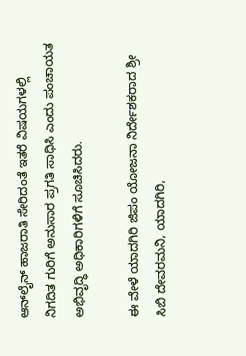ಆನ್‌ಲೈನ್ ಹಾಜರಾತಿ ಸೇರಿದಂತೆ ಇತರೆ ವಿಷಯಗಳಲ್ಲಿ ನಿಗದಿತ ಗುರಿಗೆ ಅನುಸಾರ ಪ್ರಗತಿ ಸಾಧಿಸಿ ಎಂದು ಪಂಚಾಯತ ಅಭಿವೃದ್ಧಿ ಅಧಿಕಾರಿಗಳಿಗೆ ಸೂಚಿಸಿದರು.

ಈ ವೇಳೆ ಯಾದಗಿರಿ ಜಿಪಂ ಯೋಜನಾ ನಿರ್ದೇಶಕರಾದ ಶ್ರೀ ಸಿಬಿ ದೇವರಮನಿ, ಯಾದಗಿರಿ,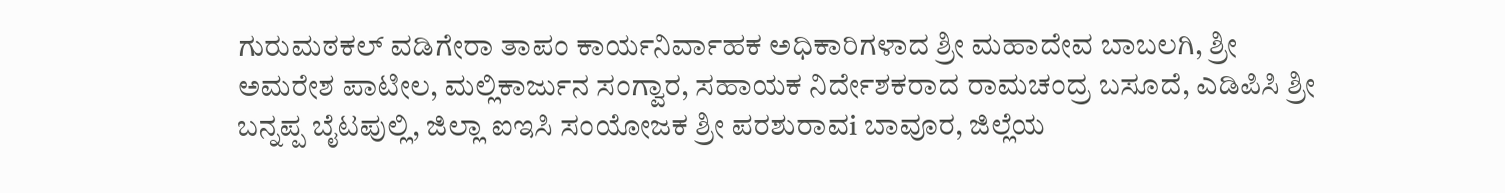ಗುರುಮಠಕಲ್ ವಡಿಗೇರಾ ತಾಪಂ ಕಾರ್ಯನಿರ್ವಾಹಕ ಅಧಿಕಾರಿಗಳಾದ ಶ್ರೀ ಮಹಾದೇವ ಬಾಬಲಗಿ, ಶ್ರೀ ಅಮರೇಶ ಪಾಟೀಲ, ಮಲ್ಲಿಕಾರ್ಜುನ ಸಂಗ್ವಾರ, ಸಹಾಯಕ ನಿರ್ದೇಶಕರಾದ ರಾಮಚಂದ್ರ ಬಸೂದೆ, ಎಡಿಪಿಸಿ ಶ್ರೀ ಬನ್ನಪ್ಪ ಬೈಟಪುಲ್ಲಿ, ಜಿಲ್ಲಾ ಐಇಸಿ ಸಂಯೋಜಕ ಶ್ರೀ ಪರಶುರಾವi ಬಾವೂರ, ಜಿಲ್ಲೆಯ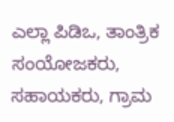ಎಲ್ಲಾ ಪಿಡಿಒ, ತಾಂತ್ರಿಕ ಸಂಯೋಜಕರು, ಸಹಾಯಕರು, ಗ್ರಾಮ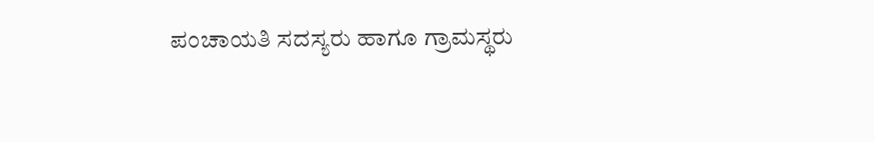ಪಂಚಾಯತಿ ಸದಸ್ಯರು ಹಾಗೂ ಗ್ರಾಮಸ್ಥರು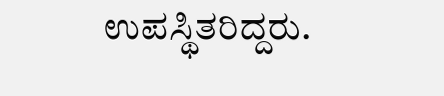ಉಪಸ್ಥಿತರಿದ್ದರು.